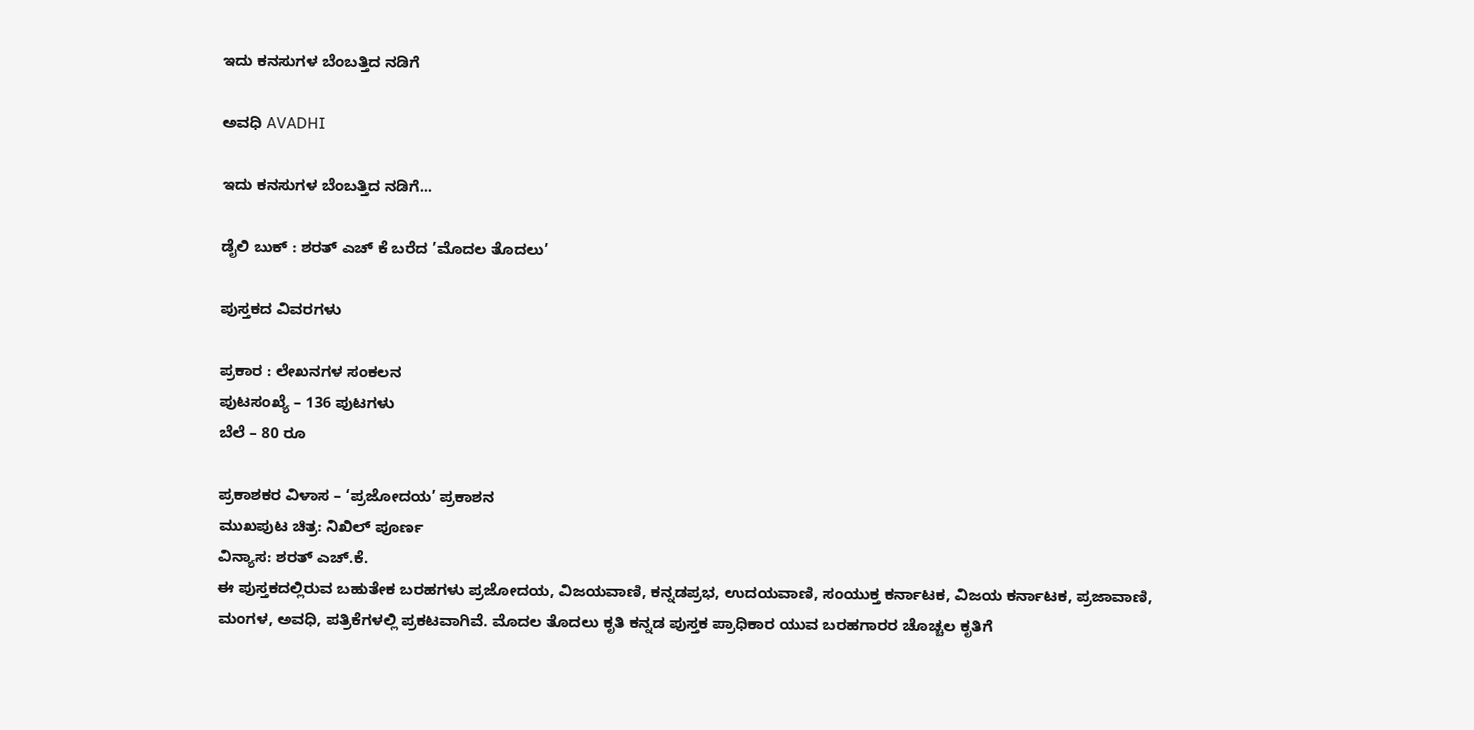ಇದು ಕನಸುಗಳ ಬೆಂಬತ್ತಿದ ನಡಿಗೆ‍

ಅವಧಿ AVADHI

ಇದು ಕನಸುಗಳ ಬೆಂಬತ್ತಿದ ನಡಿಗೆ...

ಡೈಲಿ ಬುಕ್ : ಶರತ್ ಎಚ್ ಕೆ ಬರೆದ ’ಮೊದಲ ತೊದಲು’

ಪುಸ್ತಕದ ವಿವರಗಳು

ಪ್ರಕಾರ : ಲೇಖನಗಳ ಸಂಕಲನ
ಪುಟಸಂಖ್ಯೆ – 136 ಪುಟಗಳು
ಬೆಲೆ – 80 ರೂ

ಪ್ರಕಾಶಕರ ವಿಳಾಸ – ‘ಪ್ರಜೋದಯ’ ಪ್ರಕಾಶನ
ಮುಖಪುಟ ಚಿತ್ರ: ನಿಖಿಲ್ ಪೂರ್ಣ
ವಿನ್ಯಾಸ: ಶರತ್ ಎಚ್.ಕೆ.
ಈ ಪುಸ್ತಕದಲ್ಲಿರುವ ಬಹುತೇಕ ಬರಹಗಳು ಪ್ರಜೋದಯ, ವಿಜಯವಾಣಿ, ಕನ್ನಡಪ್ರಭ, ಉದಯವಾಣಿ, ಸಂಯುಕ್ತ ಕರ್ನಾಟಕ, ವಿಜಯ ಕರ್ನಾಟಕ, ಪ್ರಜಾವಾಣಿ, ಮಂಗಳ, ಅವಧಿ, ಪತ್ರಿಕೆಗಳಲ್ಲಿ ಪ್ರಕಟವಾಗಿವೆ. ಮೊದಲ ತೊದಲು ಕೃತಿ ಕನ್ನಡ ಪುಸ್ತಕ ಪ್ರಾಧಿಕಾರ ಯುವ ಬರಹಗಾರರ ಚೊಚ್ಚಲ ಕೃತಿಗೆ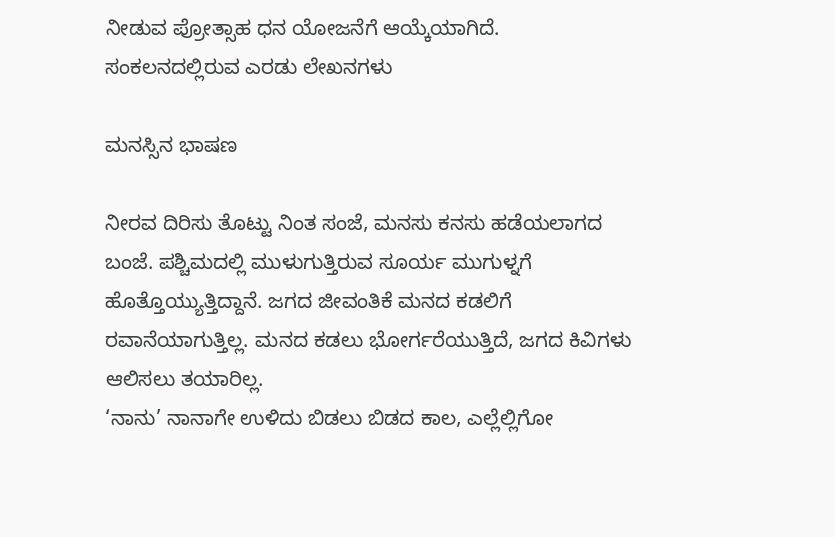ನೀಡುವ ಪ್ರೋತ್ಸಾಹ ಧನ ಯೋಜನೆಗೆ ಆಯ್ಕೆಯಾಗಿದೆ.
ಸಂಕಲನದಲ್ಲಿರುವ ಎರಡು ಲೇಖನಗಳು

ಮನಸ್ಸಿನ ಭಾಷಣ

ನೀರವ ದಿರಿಸು ತೊಟ್ಟು ನಿಂತ ಸಂಜೆ, ಮನಸು ಕನಸು ಹಡೆಯಲಾಗದ ಬಂಜೆ. ಪಶ್ಚಿಮದಲ್ಲಿ ಮುಳುಗುತ್ತಿರುವ ಸೂರ್ಯ ಮುಗುಳ್ನಗೆ ಹೊತ್ತೊಯ್ಯುತ್ತಿದ್ದಾನೆ. ಜಗದ ಜೀವಂತಿಕೆ ಮನದ ಕಡಲಿಗೆ ರವಾನೆಯಾಗುತ್ತಿಲ್ಲ. ಮನದ ಕಡಲು ಭೋರ್ಗರೆಯುತ್ತಿದೆ, ಜಗದ ಕಿವಿಗಳು ಆಲಿಸಲು ತಯಾರಿಲ್ಲ.
‘ನಾನು’ ನಾನಾಗೇ ಉಳಿದು ಬಿಡಲು ಬಿಡದ ಕಾಲ, ಎಲ್ಲೆಲ್ಲಿಗೋ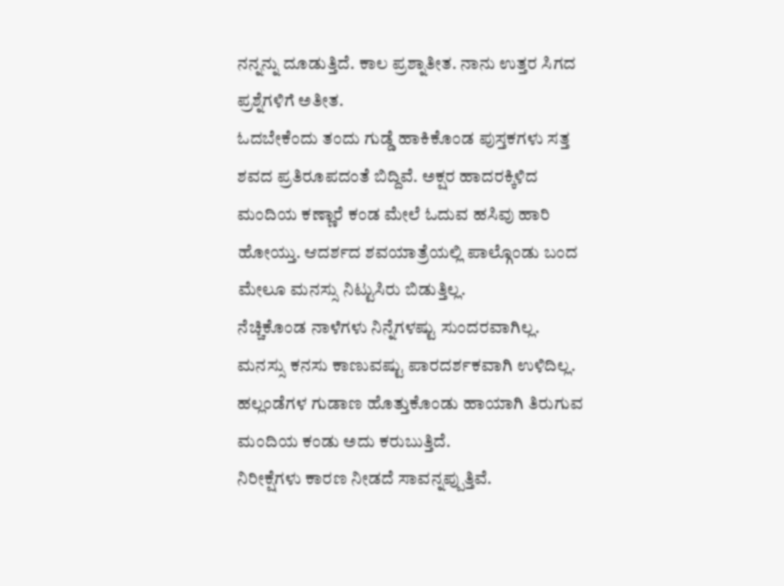ನನ್ನನ್ನು ದೂಡುತ್ತಿದೆ. ಕಾಲ ಪ್ರಶ್ನಾತೀತ. ನಾನು ಉತ್ತರ ಸಿಗದ ಪ್ರಶ್ನೆಗಳಿಗೆ ಅತೀತ.
ಓದಬೇಕೆಂದು ತಂದು ಗುಡ್ಡೆ ಹಾಕಿಕೊಂಡ ಪುಸ್ತಕಗಳು ಸತ್ತ ಶವದ ಪ್ರತಿರೂಪದಂತೆ ಬಿದ್ದಿವೆ. ಅಕ್ಷರ ಹಾದರಕ್ಕಿಳಿದ ಮಂದಿಯ ಕಣ್ಣಾರೆ ಕಂಡ ಮೇಲೆ ಓದುವ ಹಸಿವು ಹಾರಿ ಹೋಯ್ತು. ಆದರ್ಶದ ಶವಯಾತ್ರೆಯಲ್ಲಿ ಪಾಲ್ಗೊಂಡು ಬಂದ ಮೇಲೂ ಮನಸ್ಸು ನಿಟ್ಟುಸಿರು ಬಿಡುತ್ತಿಲ್ಲ.
ನೆಚ್ಚಿಕೊಂಡ ನಾಳೆಗಳು ನಿನ್ನೆಗಳಷ್ಟು ಸುಂದರವಾಗಿಲ್ಲ. ಮನಸ್ಸು ಕನಸು ಕಾಣುವಷ್ಟು ಪಾರದರ್ಶಕವಾಗಿ ಉಳಿದಿಲ್ಲ. ಹಲ್ಲಂಡೆಗಳ ಗುಡಾಣ ಹೊತ್ತುಕೊಂಡು ಹಾಯಾಗಿ ತಿರುಗುವ ಮಂದಿಯ ಕಂಡು ಅದು ಕರುಬುತ್ತಿದೆ.
ನಿರೀಕ್ಷೆಗಳು ಕಾರಣ ನೀಡದೆ ಸಾವನ್ನಪ್ಪುತ್ತಿವೆ.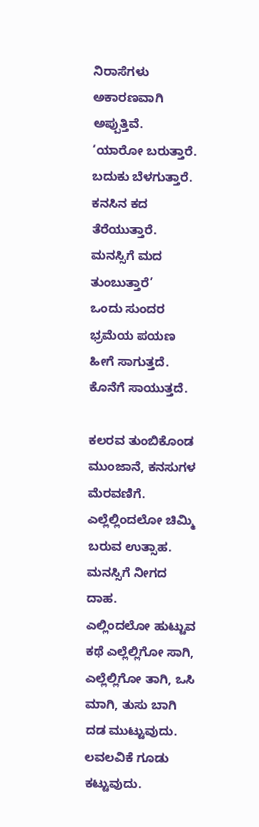ನಿರಾಸೆಗಳು ಅಕಾರಣವಾಗಿ ಅಪ್ಪುತ್ತಿವೆ.
‘ಯಾರೋ ಬರುತ್ತಾರೆ. ಬದುಕು ಬೆಳಗುತ್ತಾರೆ. ಕನಸಿನ ಕದ ತೆರೆಯುತ್ತಾರೆ. ಮನಸ್ಸಿಗೆ ಮದ ತುಂಬುತ್ತಾರೆ’
ಒಂದು ಸುಂದರ ಭ್ರಮೆಯ ಪಯಣ ಹೀಗೆ ಸಾಗುತ್ತದೆ. ಕೊನೆಗೆ ಸಾಯುತ್ತದೆ.

ಕಲರವ ತುಂಬಿಕೊಂಡ ಮುಂಜಾನೆ, ಕನಸುಗಳ ಮೆರವಣಿಗೆ. ಎಲ್ಲೆಲ್ಲಿಂದಲೋ ಚಿಮ್ಮಿ ಬರುವ ಉತ್ಸಾಹ. ಮನಸ್ಸಿಗೆ ನೀಗದ ದಾಹ.
ಎಲ್ಲಿಂದಲೋ ಹುಟ್ಟುವ ಕಥೆ ಎಲ್ಲೆಲ್ಲಿಗೋ ಸಾಗಿ, ಎಲ್ಲೆಲ್ಲಿಗೋ ತಾಗಿ, ಒಸಿ ಮಾಗಿ, ತುಸು ಬಾಗಿ ದಡ ಮುಟ್ಟುವುದು. ಲವಲವಿಕೆ ಗೂಡು ಕಟ್ಟುವುದು.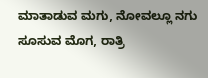ಮಾತಾಡುವ ಮಗು, ನೋವಲ್ಲೂ ನಗು ಸೂಸುವ ಮೊಗ, ರಾತ್ರಿ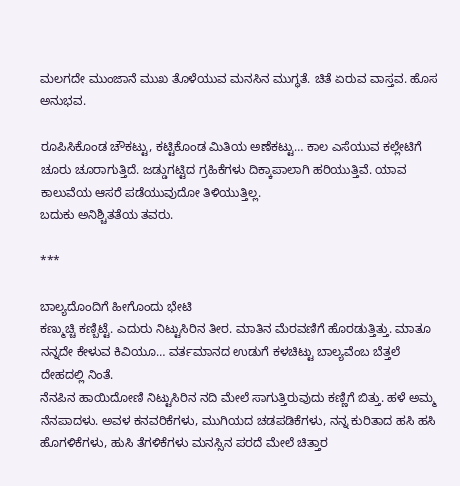ಮಲಗದೇ ಮುಂಜಾನೆ ಮುಖ ತೊಳೆಯುವ ಮನಸಿನ ಮುಗ್ಧತೆ. ಚಿತೆ ಏರುವ ವಾಸ್ತವ. ಹೊಸ ಅನುಭವ.

ರೂಪಿಸಿಕೊಂಡ ಚೌಕಟ್ಟು, ಕಟ್ಟಿಕೊಂಡ ಮಿತಿಯ ಅಣೆಕಟ್ಟು… ಕಾಲ ಎಸೆಯುವ ಕಲ್ಲೇಟಿಗೆ ಚೂರು ಚೂರಾಗುತ್ತಿದೆ. ಜಡ್ಡುಗಟ್ಟಿದ ಗ್ರಹಿಕೆಗಳು ದಿಕ್ಕಾಪಾಲಾಗಿ ಹರಿಯುತ್ತಿವೆ. ಯಾವ ಕಾಲುವೆಯ ಆಸರೆ ಪಡೆಯುವುದೋ ತಿಳಿಯುತ್ತಿಲ್ಲ.
ಬದುಕು ಅನಿಶ್ಚಿತತೆಯ ತವರು.

***

ಬಾಲ್ಯದೊಂದಿಗೆ ಹೀಗೊಂದು ಭೇಟಿ
ಕಣ್ಮುಚ್ಚಿ ಕಣ್ಬಿಟ್ಟೆ. ಎದುರು ನಿಟ್ಟುಸಿರಿನ ತೀರ. ಮಾತಿನ ಮೆರವಣಿಗೆ ಹೊರಡುತ್ತಿತ್ತು. ಮಾತೂ ನನ್ನದೇ ಕೇಳುವ ಕಿವಿಯೂ… ವರ್ತಮಾನದ ಉಡುಗೆ ಕಳಚಿಟ್ಟು ಬಾಲ್ಯವೆಂಬ ಬೆತ್ತಲೆ ದೇಹದಲ್ಲಿ ನಿಂತೆ.
ನೆನಪಿನ ಹಾಯಿದೋಣಿ ನಿಟ್ಟುಸಿರಿನ ನದಿ ಮೇಲೆ ಸಾಗುತ್ತಿರುವುದು ಕಣ್ಣಿಗೆ ಬಿತ್ತು. ಹಳೆ ಅಮ್ಮ ನೆನಪಾದಳು. ಅವಳ ಕನವರಿಕೆಗಳು, ಮುಗಿಯದ ಚಡಪಡಿಕೆಗಳು, ನನ್ನ ಕುರಿತಾದ ಹಸಿ ಹಸಿ ಹೊಗಳಿಕೆಗಳು, ಹುಸಿ ತೆಗಳಿಕೆಗಳು ಮನಸ್ಸಿನ ಪರದೆ ಮೇಲೆ ಚಿತ್ತಾರ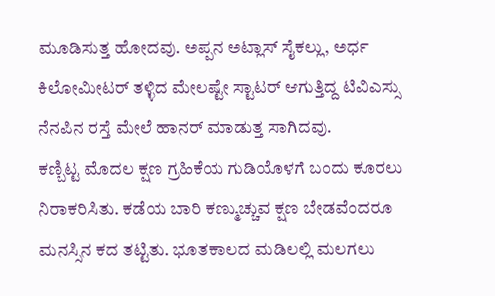ಮೂಡಿಸುತ್ತ ಹೋದವು. ಅಪ್ಪನ ಅಟ್ಲಾಸ್ ಸೈಕಲ್ಲು, ಅರ್ಧ ಕಿಲೋಮೀಟರ್ ತಳ್ಳಿದ ಮೇಲಷ್ಟೇ ಸ್ಟಾಟರ್ ಆಗುತ್ತಿದ್ದ ಟಿವಿಎಸ್ಸು ನೆನಪಿನ ರಸ್ತೆ ಮೇಲೆ ಹಾನರ್ ಮಾಡುತ್ತ ಸಾಗಿದವು.
ಕಣ್ಬಿಟ್ಟ ಮೊದಲ ಕ್ಷಣ ಗ್ರಹಿಕೆಯ ಗುಡಿಯೊಳಗೆ ಬಂದು ಕೂರಲು ನಿರಾಕರಿಸಿತು. ಕಡೆಯ ಬಾರಿ ಕಣ್ಮುಚ್ಚುವ ಕ್ಷಣ ಬೇಡವೆಂದರೂ ಮನಸ್ಸಿನ ಕದ ತಟ್ಟಿತು. ಭೂತಕಾಲದ ಮಡಿಲಲ್ಲಿ ಮಲಗಲು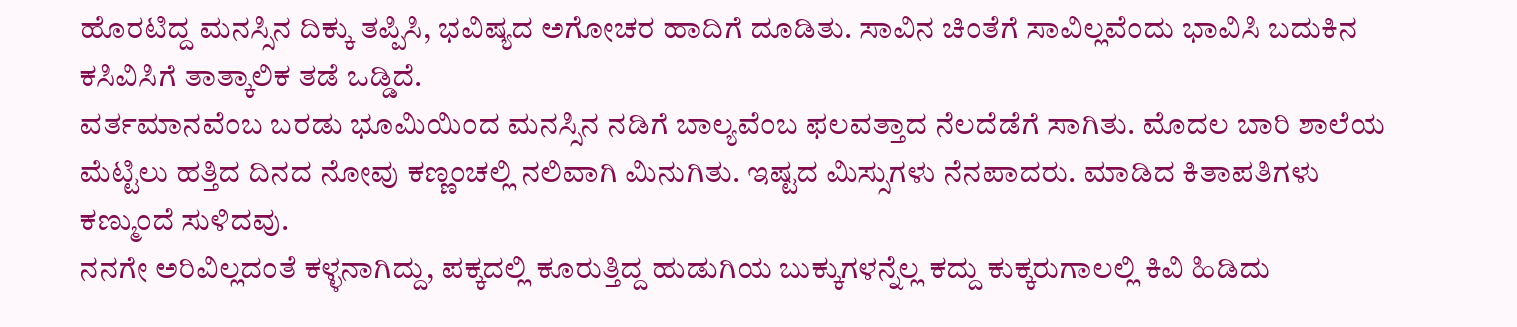ಹೊರಟಿದ್ದ ಮನಸ್ಸಿನ ದಿಕ್ಕು ತಪ್ಪಿಸಿ, ಭವಿಷ್ಯದ ಅಗೋಚರ ಹಾದಿಗೆ ದೂಡಿತು. ಸಾವಿನ ಚಿಂತೆಗೆ ಸಾವಿಲ್ಲವೆಂದು ಭಾವಿಸಿ ಬದುಕಿನ ಕಸಿವಿಸಿಗೆ ತಾತ್ಕಾಲಿಕ ತಡೆ ಒಡ್ಡಿದೆ.
ವರ್ತಮಾನವೆಂಬ ಬರಡು ಭೂಮಿಯಿಂದ ಮನಸ್ಸಿನ ನಡಿಗೆ ಬಾಲ್ಯವೆಂಬ ಫಲವತ್ತಾದ ನೆಲದೆಡೆಗೆ ಸಾಗಿತು. ಮೊದಲ ಬಾರಿ ಶಾಲೆಯ ಮೆಟ್ಟಿಲು ಹತ್ತಿದ ದಿನದ ನೋವು ಕಣ್ಣಂಚಲ್ಲಿ ನಲಿವಾಗಿ ಮಿನುಗಿತು. ಇಷ್ಟದ ಮಿಸ್ಸುಗಳು ನೆನಪಾದರು. ಮಾಡಿದ ಕಿತಾಪತಿಗಳು ಕಣ್ಮುಂದೆ ಸುಳಿದವು.
ನನಗೇ ಅರಿವಿಲ್ಲದಂತೆ ಕಳ್ಳನಾಗಿದ್ದು, ಪಕ್ಕದಲ್ಲಿ ಕೂರುತ್ತಿದ್ದ ಹುಡುಗಿಯ ಬುಕ್ಕುಗಳನ್ನೆಲ್ಲ ಕದ್ದು ಕುಕ್ಕರುಗಾಲಲ್ಲಿ ಕಿವಿ ಹಿಡಿದು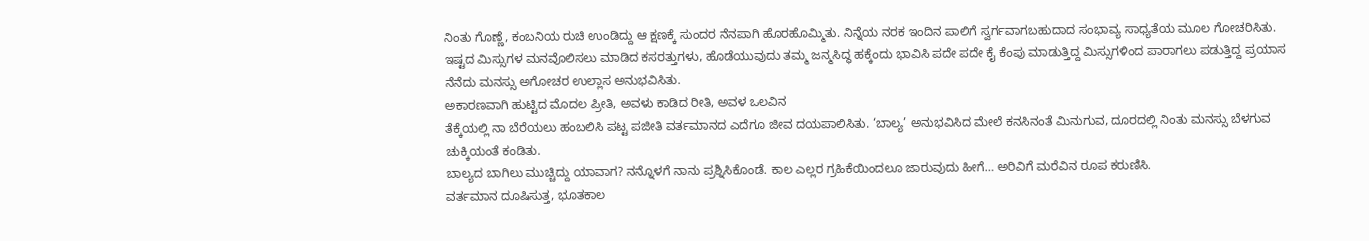ನಿಂತು ಗೊಣ್ಣೆ, ಕಂಬನಿಯ ರುಚಿ ಉಂಡಿದ್ದು ಆ ಕ್ಷಣಕ್ಕೆ ಸುಂದರ ನೆನಪಾಗಿ ಹೊರಹೊಮ್ಮಿತು. ನಿನ್ನೆಯ ನರಕ ಇಂದಿನ ಪಾಲಿಗೆ ಸ್ವರ್ಗವಾಗಬಹುದಾದ ಸಂಭಾವ್ಯ ಸಾಧ್ಯತೆಯ ಮೂಲ ಗೋಚರಿಸಿತು.
ಇಷ್ಟದ ಮಿಸ್ಸುಗಳ ಮನವೊಲಿಸಲು ಮಾಡಿದ ಕಸರತ್ತುಗಳು, ಹೊಡೆಯುವುದು ತಮ್ಮ ಜನ್ಮಸಿದ್ಧ ಹಕ್ಕೆಂದು ಭಾವಿಸಿ ಪದೇ ಪದೇ ಕೈ ಕೆಂಪು ಮಾಡುತ್ತಿದ್ದ ಮಿಸ್ಸುಗಳಿಂದ ಪಾರಾಗಲು ಪಡುತ್ತಿದ್ದ ಪ್ರಯಾಸ ನೆನೆದು ಮನಸ್ಸು ಅಗೋಚರ ಉಲ್ಲಾಸ ಅನುಭವಿಸಿತು.
ಅಕಾರಣವಾಗಿ ಹುಟ್ಟಿದ ಮೊದಲ ಪ್ರೀತಿ, ಅವಳು ಕಾಡಿದ ರೀತಿ, ಅವಳ ಒಲವಿನ
ತೆಕ್ಕೆಯಲ್ಲಿ ನಾ ಬೆರೆಯಲು ಹಂಬಲಿಸಿ ಪಟ್ಟ ಪಜೀತಿ ವರ್ತಮಾನದ ಎದೆಗೂ ಜೀವ ದಯಪಾಲಿಸಿತು. ‘ಬಾಲ್ಯ’ ಅನುಭವಿಸಿದ ಮೇಲೆ ಕನಸಿನಂತೆ ಮಿನುಗುವ, ದೂರದಲ್ಲಿ ನಿಂತು ಮನಸ್ಸು ಬೆಳಗುವ ಚುಕ್ಕಿಯಂತೆ ಕಂಡಿತು.
ಬಾಲ್ಯದ ಬಾಗಿಲು ಮುಚ್ಚಿದ್ದು ಯಾವಾಗ? ನನ್ನೊಳಗೆ ನಾನು ಪ್ರಶ್ನಿಸಿಕೊಂಡೆ. ಕಾಲ ಎಲ್ಲರ ಗ್ರಹಿಕೆಯಿಂದಲೂ ಜಾರುವುದು ಹೀಗೆ… ಅರಿವಿಗೆ ಮರೆವಿನ ರೂಪ ಕರುಣಿಸಿ.
ವರ್ತಮಾನ ದೂಷಿಸುತ್ತ, ಭೂತಕಾಲ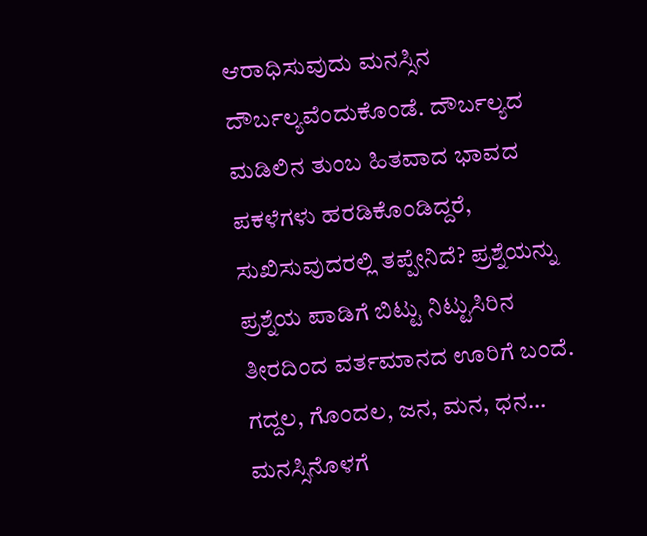ಆರಾಧಿಸುವುದು ಮನಸ್ಸಿನ ದೌರ್ಬಲ್ಯವೆಂದುಕೊಂಡೆ. ದೌರ್ಬಲ್ಯದ ಮಡಿಲಿನ ತುಂಬ ಹಿತವಾದ ಭಾವದ ಪಕಳೆಗಳು ಹರಡಿಕೊಂಡಿದ್ದರೆ, ಸುಖಿಸುವುದರಲ್ಲಿ ತಪ್ಪೇನಿದೆ? ಪ್ರಶ್ನೆಯನ್ನು ಪ್ರಶ್ನೆಯ ಪಾಡಿಗೆ ಬಿಟ್ಟು ನಿಟ್ಟುಸಿರಿನ ತೀರದಿಂದ ವರ್ತಮಾನದ ಊರಿಗೆ ಬಂದೆ. ಗದ್ದಲ, ಗೊಂದಲ, ಜನ, ಮನ, ಧನ… ಮನಸ್ಸಿನೊಳಗೆ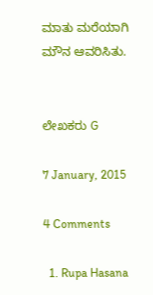ಮಾತು ಮರೆಯಾಗಿ ಮೌನ ಆವರಿಸಿತು.


ಲೇಖಕರು G

7 January, 2015

4 Comments

  1. Rupa Hasana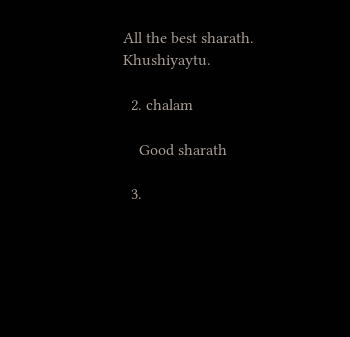All the best sharath. Khushiyaytu.

  2. chalam

    Good sharath

  3.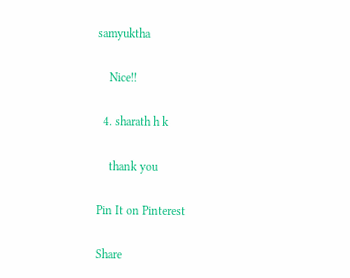samyuktha

    Nice!!

  4. sharath h k

    thank you

Pin It on Pinterest

Share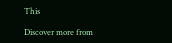This

Discover more from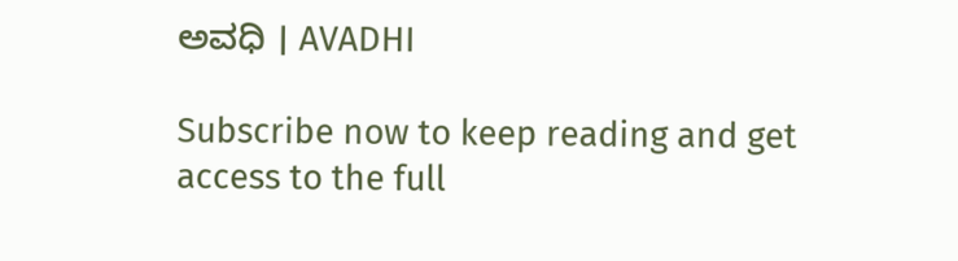ಅವಧಿ । AVADHI

Subscribe now to keep reading and get access to the full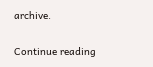archive.

Continue reading